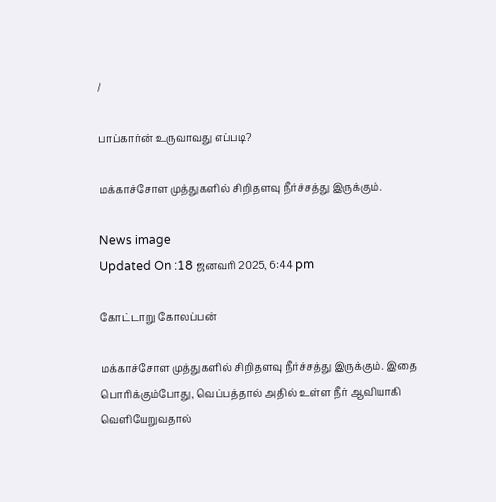/

பாப்கார்ன் உருவாவது எப்படி?

மக்காச்சோள முத்துகளில் சிறிதளவு நீர்ச்சத்து இருக்கும்.

News image
Updated On :18 ஜனவரி 2025, 6:44 pm

கோட்டாறு கோலப்பன்

மக்காச்சோள முத்துகளில் சிறிதளவு நீர்ச்சத்து இருக்கும். இதை பொரிக்கும்போது, வெப்பத்தால் அதில் உள்ள நீர் ஆவியாகி வெளியேறுவதால்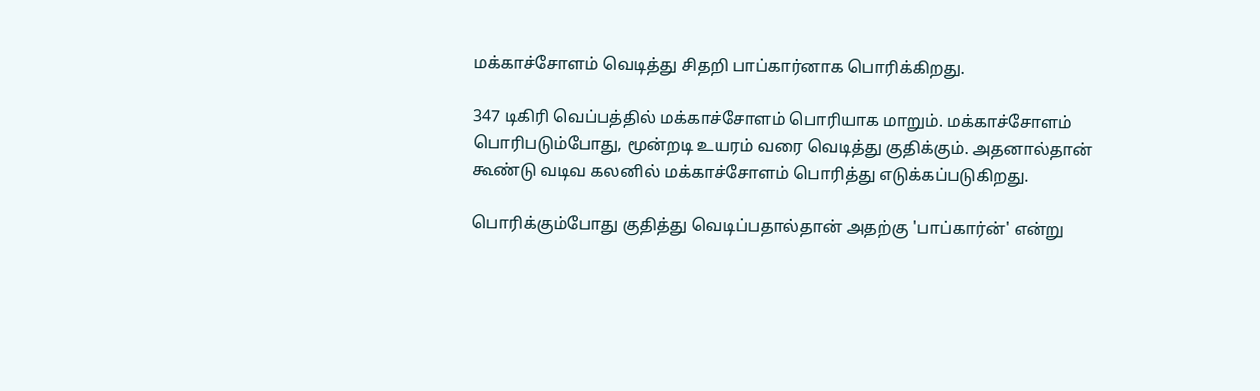மக்காச்சோளம் வெடித்து சிதறி பாப்கார்னாக பொரிக்கிறது.

347 டிகிரி வெப்பத்தில் மக்காச்சோளம் பொரியாக மாறும். மக்காச்சோளம் பொரிபடும்போது, மூன்றடி உயரம் வரை வெடித்து குதிக்கும். அதனால்தான் கூண்டு வடிவ கலனில் மக்காச்சோளம் பொரித்து எடுக்கப்படுகிறது.

பொரிக்கும்போது குதித்து வெடிப்பதால்தான் அதற்கு 'பாப்கார்ன்' என்று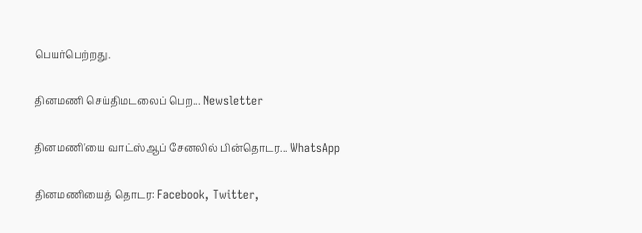பெயர்பெற்றது.

தினமணி செய்திமடலைப் பெற... Newsletter

தினமணி'யை வாட்ஸ்ஆப் சேனலில் பின்தொடர... WhatsApp

தினமணியைத் தொடர: Facebook, Twitter,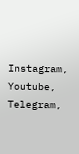Instagram, Youtube, Telegram,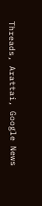Threads, Arattai, Google News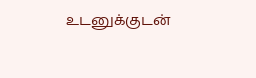உடனுக்குடன்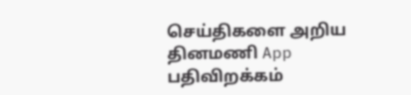செய்திகளை அறிய தினமணி App பதிவிறக்கம்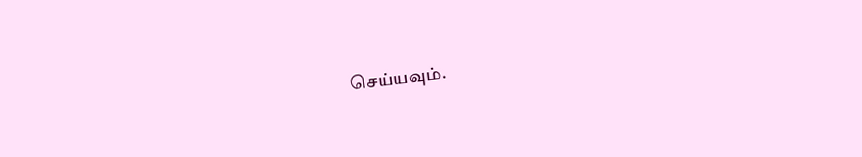செய்யவும்.